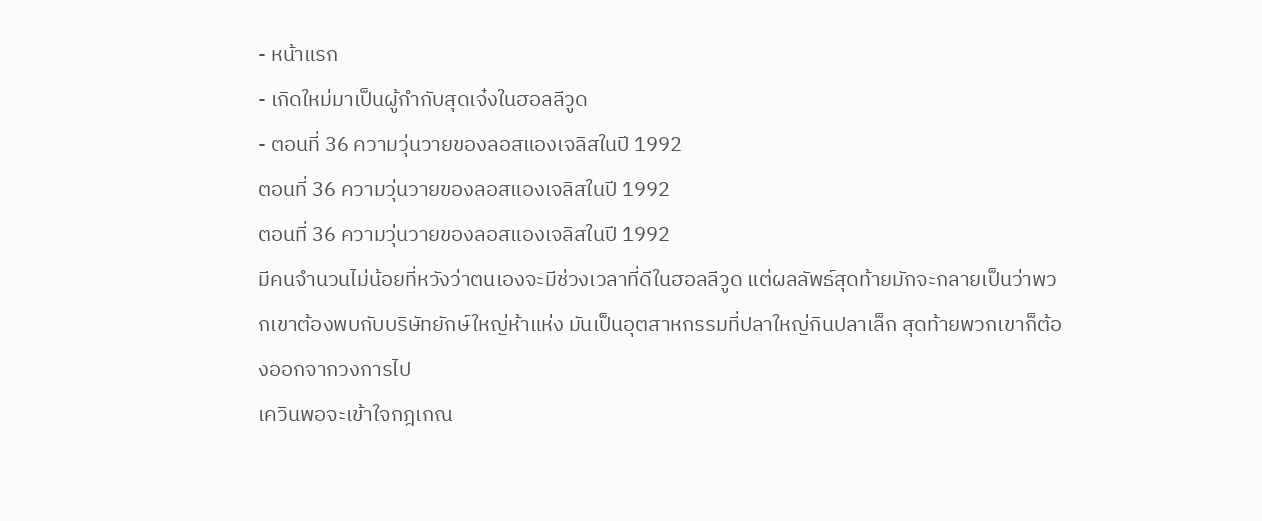- หน้าแรก
- เกิดใหม่มาเป็นผู้กำกับสุดเจ๋งในฮอลลีวูด
- ตอนที่ 36 ความวุ่นวายของลอสแองเจลิสในปี 1992
ตอนที่ 36 ความวุ่นวายของลอสแองเจลิสในปี 1992
ตอนที่ 36 ความวุ่นวายของลอสแองเจลิสในปี 1992
มีคนจำนวนไม่น้อยที่หวังว่าตนเองจะมีช่วงเวลาที่ดีในฮอลลีวูด แต่ผลลัพธ์สุดท้ายมักจะกลายเป็นว่าพวกเขาต้องพบกับบริษัทยักษ์ใหญ่ห้าแห่ง มันเป็นอุตสาหกรรมที่ปลาใหญ่กินปลาเล็ก สุดท้ายพวกเขาก็ต้องออกจากวงการไป
เควินพอจะเข้าใจกฎเกณ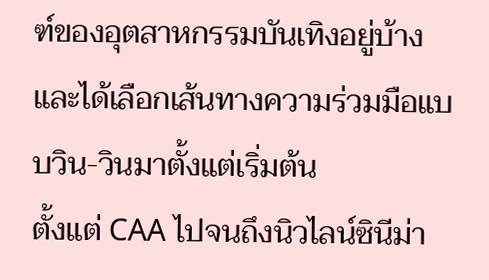ฑ์ของอุตสาหกรรมบันเทิงอยู่บ้าง และได้เลือกเส้นทางความร่วมมือแบบวิน-วินมาตั้งแต่เริ่มต้น
ตั้งแต่ CAA ไปจนถึงนิวไลน์ซินีม่า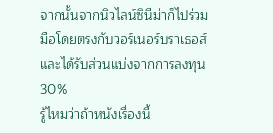จากนั้นจากนิวไลน์ซินีม่าก็ไปร่วมมือโดยตรงกับวอร์เนอร์บราเธอส์และได้รับส่วนแบ่งจากการลงทุน 30%
รู้ไหมว่าถ้าหนังเรื่องนี้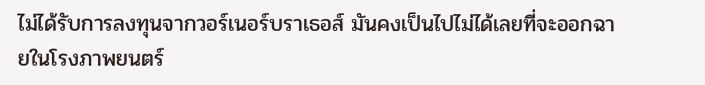ไม่ได้รับการลงทุนจากวอร์เนอร์บราเธอส์ มันคงเป็นไปไม่ได้เลยที่จะออกฉายในโรงภาพยนตร์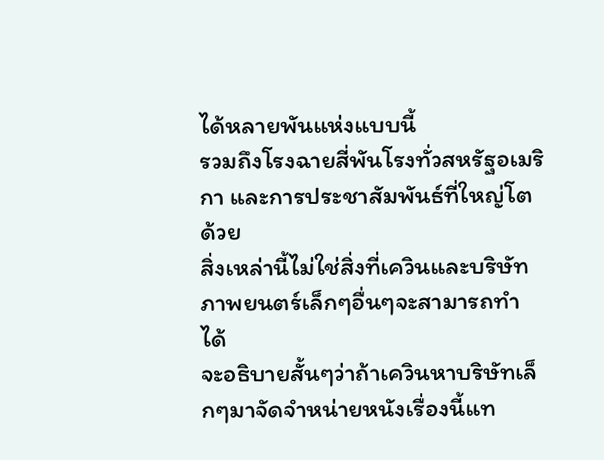ได้หลายพันแห่งแบบนี้
รวมถึงโรงฉายสี่พันโรงทั่วสหรัฐอเมริกา และการประชาสัมพันธ์ที่ใหญ่โตด้วย
สิ่งเหล่านี้ไม่ใช่สิ่งที่เควินและบริษัทภาพยนตร์เล็กๆอื่นๆจะสามารถทำได้
จะอธิบายสั้นๆว่าถ้าเควินหาบริษัทเล็กๆมาจัดจำหน่ายหนังเรื่องนี้แท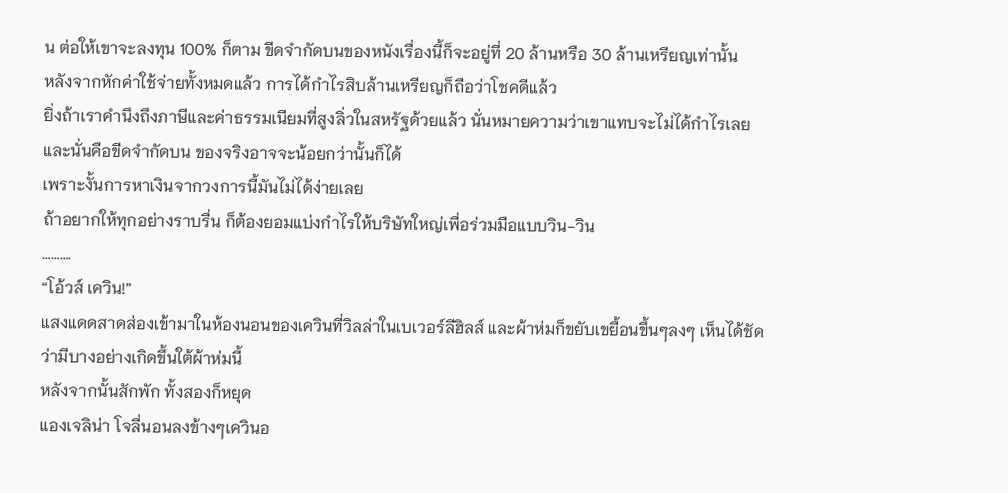น ต่อให้เขาจะลงทุน 100% ก็ตาม ขีดจำกัดบนของหนังเรื่องนี้ก็จะอยู่ที่ 20 ล้านหรือ 30 ล้านเหรียญเท่านั้น
หลังจากหักค่าใช้จ่ายทั้งหมดแล้ว การได้กำไรสิบล้านเหรียญก็ถือว่าโชคดีแล้ว
ยิ่งถ้าเราคำนึงถึงภาษีและค่าธรรมเนียมที่สูงลิ่วในสหรัฐด้วยแล้ว นั่นหมายความว่าเขาแทบจะไม่ได้กำไรเลย
และนั่นคือขีดจำกัดบน ของจริงอาจจะน้อยกว่านั้นก็ได้
เพราะงั้นการหาเงินจากวงการนี้มันไม่ได้ง่ายเลย
ถ้าอยากให้ทุกอย่างราบรื่น ก็ต้องยอมแบ่งกำไรให้บริษัทใหญ่เพื่อร่วมมือแบบวิน-วิน
……….
“โอ้วส์ เควิน!”
แสงแดดสาดส่องเข้ามาในห้องนอนของเควินที่วิลล่าในเบเวอร์ลีฮิลส์ และผ้าห่มก็ขยับเขยื้อนขึ้นๆลงๆ เห็นได้ชัดว่ามีบางอย่างเกิดขึ้นใต้ผ้าห่มนี้
หลังจากนั้นสักพัก ทั้งสองก็หยุด
แองเจลิน่า โจลี่นอนลงข้างๆเควินอ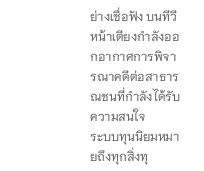ย่างเชื่อฟัง บนทีวีหน้าเตียงกำลังออกอากาศการพิจารณาคดีต่อสาธารณชนที่กำลังได้รับความสนใจ
ระบบทุนนิยมหมายถึงทุกสิ่งทุ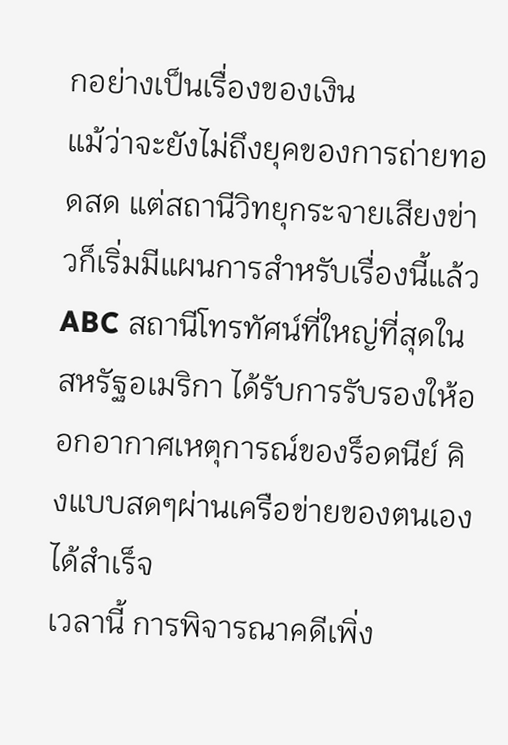กอย่างเป็นเรื่องของเงิน
แม้ว่าจะยังไม่ถึงยุคของการถ่ายทอดสด แต่สถานีวิทยุกระจายเสียงข่าวก็เริ่มมีแผนการสำหรับเรื่องนี้แล้ว
ABC สถานีโทรทัศน์ที่ใหญ่ที่สุดในสหรัฐอเมริกา ได้รับการรับรองให้ออกอากาศเหตุการณ์ของร็อดนีย์ คิงแบบสดๆผ่านเครือข่ายของตนเองได้สำเร็จ
เวลานี้ การพิจารณาคดีเพิ่ง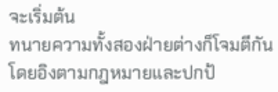จะเริ่มต้น
ทนายความทั้งสองฝ่ายต่างก็โจมตีกันโดยอิงตามกฎหมายและปกป้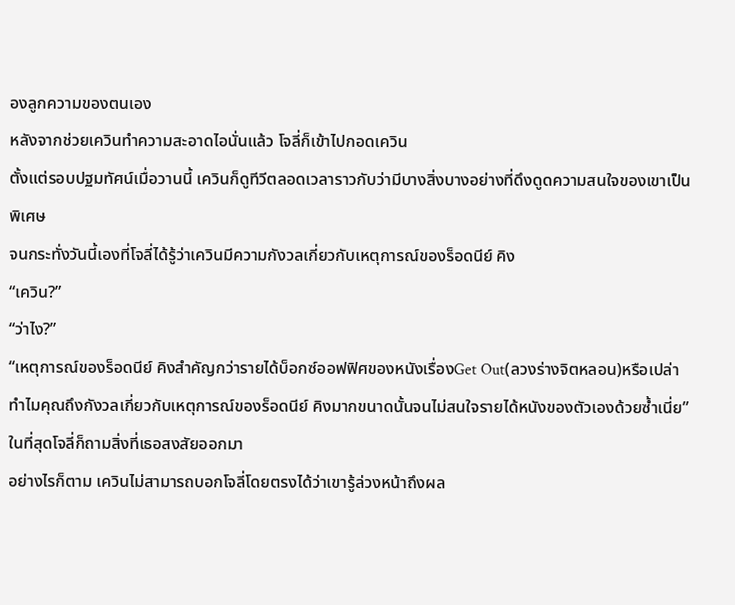องลูกความของตนเอง
หลังจากช่วยเควินทำความสะอาดไอนั่นแล้ว โจลี่ก็เข้าไปกอดเควิน
ตั้งแต่รอบปฐมทัศน์เมื่อวานนี้ เควินก็ดูทีวีตลอดเวลาราวกับว่ามีบางสิ่งบางอย่างที่ดึงดูดความสนใจของเขาเป็นพิเศษ
จนกระทั่งวันนี้เองที่โจลี่ได้รู้ว่าเควินมีความกังวลเกี่ยวกับเหตุการณ์ของร็อดนีย์ คิง
“เควิน?”
“ว่าไง?”
“เหตุการณ์ของร็อดนีย์ คิงสำคัญกว่ารายได้บ็อกซ์ออฟฟิศของหนังเรื่องGet Out(ลวงร่างจิตหลอน)หรือเปล่า ทำไมคุณถึงกังวลเกี่ยวกับเหตุการณ์ของร็อดนีย์ คิงมากขนาดนั้นจนไม่สนใจรายได้หนังของตัวเองด้วยซ้ำเนี่ย”
ในที่สุดโจลี่ก็ถามสิ่งที่เธอสงสัยออกมา
อย่างไรก็ตาม เควินไม่สามารถบอกโจลี่โดยตรงได้ว่าเขารู้ล่วงหน้าถึงผล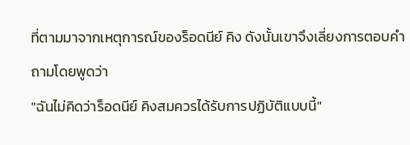ที่ตามมาจากเหตุการณ์ของร็อดนีย์ คิง ดังนั้นเขาจึงเลี่ยงการตอบคำถามโดยพูดว่า
"ฉันไม่คิดว่าร็อดนีย์ คิงสมควรได้รับการปฏิบัติแบบนี้"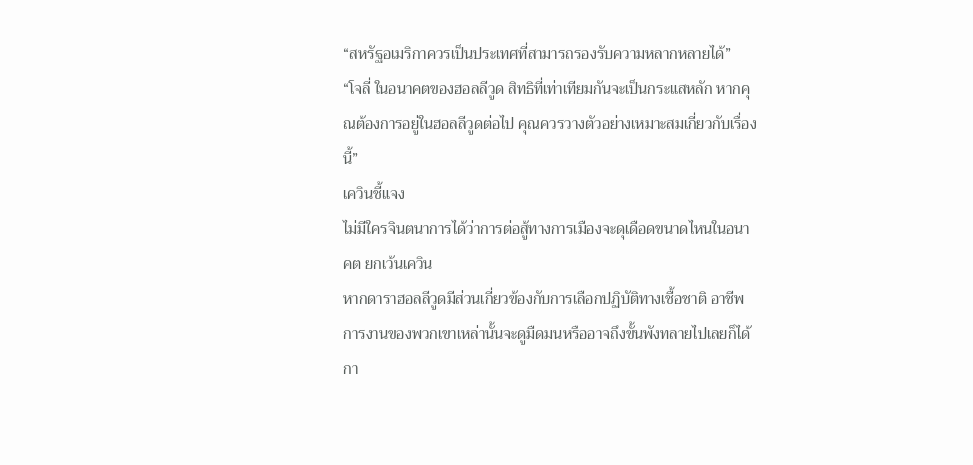“สหรัฐอเมริกาควรเป็นประเทศที่สามารถรองรับความหลากหลายได้”
“โจลี่ ในอนาคตของฮอลลีวูด สิทธิที่เท่าเทียมกันจะเป็นกระแสหลัก หากคุณต้องการอยู่ในฮอลลีวูดต่อไป คุณควรวางตัวอย่างเหมาะสมเกี่ยวกับเรื่องนี้”
เควินชี้แจง
ไม่มีใครจินตนาการได้ว่าการต่อสู้ทางการเมืองจะดุเดือดขนาดไหนในอนาคต ยกเว้นเควิน
หากดาราฮอลลีวูดมีส่วนเกี่ยวข้องกับการเลือกปฏิบัติทางเชื้อชาติ อาชีพการงานของพวกเขาเหล่านั้นจะดูมืดมนหรืออาจถึงขั้นพังทลายไปเลยก็ได้
กา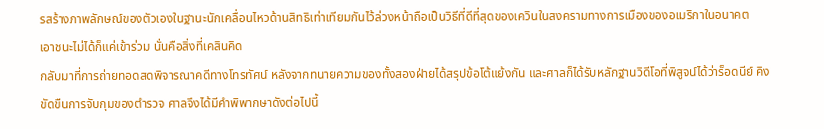รสร้างภาพลักษณ์ของตัวเองในฐานะนักเคลื่อนไหวด้านสิทธิเท่าเทียมกันไว้ล่วงหน้าถือเป็นวิธีที่ดีที่สุดของเควินในสงครามทางการเมืองของอเมริกาในอนาคต
เอาชนะไม่ได้ก็แค่เข้าร่วม นั่นคือสิ่งที่เคสินคิด
กลับมาที่การถ่ายทอดสดพิจารณาคดีทางโทรทัศน์ หลังจากทนายความของทั้งสองฝ่ายได้สรุปข้อโต้แย้งกัน และศาลก็ได้รับหลักฐานวิดีโอที่พิสูจน์ได้ว่าร็อดนีย์ คิงขัดขืนการจับกุมของตำรวจ ศาลจึงได้มีคำพิพากษาดังต่อไปนี้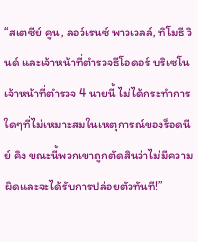“สเตซีย์ คูน, ลอว์เรนซ์ พาวเวลล์, ทิโมธี วินด์ และเจ้าหน้าที่ตำรวจธีโอดอร์ บริเซโน เจ้าหน้าที่ตำรวจ 4 นายนี้ ไม่ได้กระทำการใดๆที่ไม่เหมาะสมในเหตุการณ์ของร็อดนีย์ คิง ขณะนี้พวกเขาถูกตัดสินว่าไม่มีความผิดและจะได้รับการปล่อยตัวทันที!”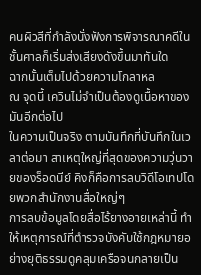คนผิวสีที่กำลังนั่งฟังการพิจารณาคดีในชั้นศาลก็เริ่มส่งเสียงดังขึ้นมาทันใด
ฉากนั้นเต็มไปด้วยความโกลาหล
ณ จุดนี้ เควินไม่จำเป็นต้องดูเนื้อหาของมันอีกต่อไป
ในความเป็นจริง ตามบันทึกที่บันทึกในเวลาต่อมา สาเหตุใหญ่ที่สุดของความวุ่นวายของร็อดนีย์ คิงก็คือการลบวิดีโอเทปโดยพวกสำนักงานสื่อใหญ่ๆ
การลบข้อมูลโดยสื่อไร้ยางอายเหล่านี้ ทำให้เหตุการณ์ที่ตำรวจบังคับใช้กฎหมายอย่างยุติธรรมดูคลุมเครือจนกลายเป็น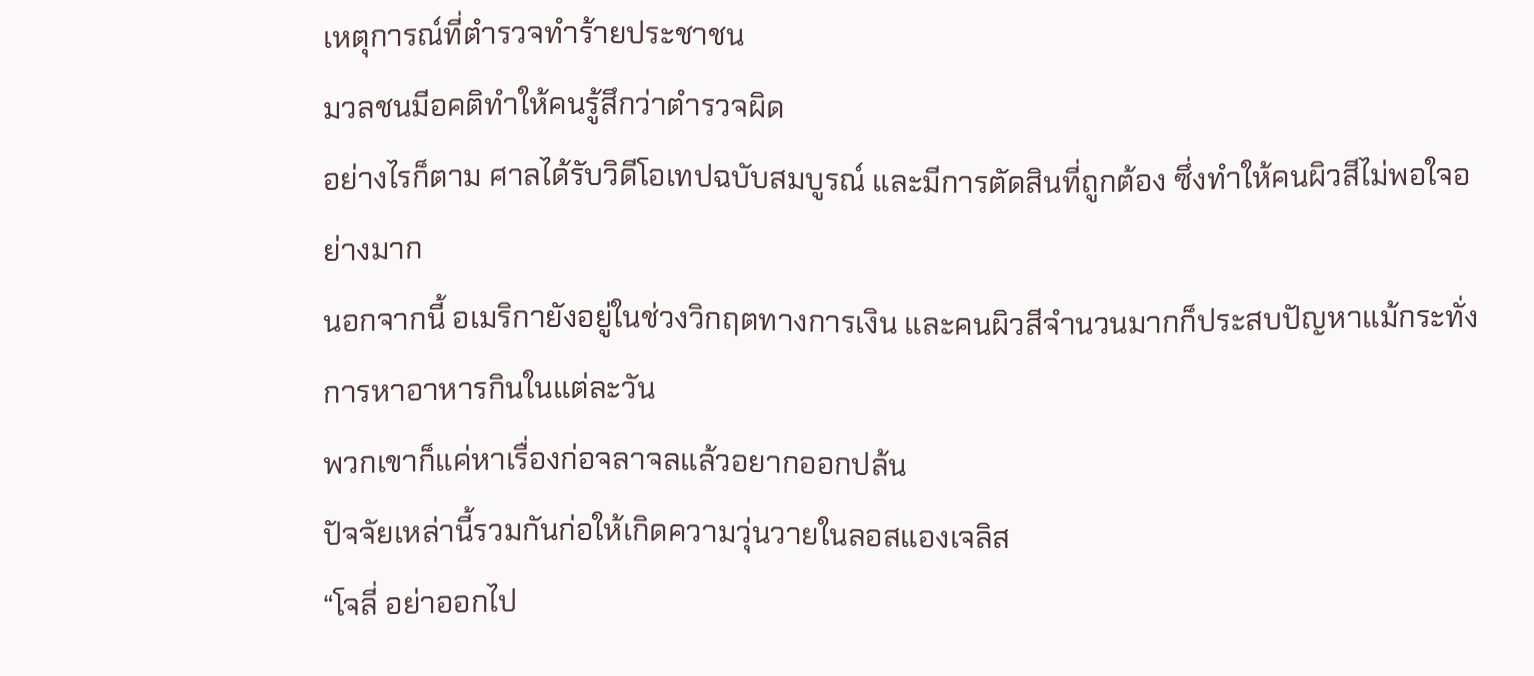เหตุการณ์ที่ตำรวจทำร้ายประชาชน
มวลชนมีอคติทำให้คนรู้สึกว่าตำรวจผิด
อย่างไรก็ตาม ศาลได้รับวิดีโอเทปฉบับสมบูรณ์ และมีการตัดสินที่ถูกต้อง ซึ่งทำให้คนผิวสีไม่พอใจอย่างมาก
นอกจากนี้ อเมริกายังอยู่ในช่วงวิกฤตทางการเงิน และคนผิวสีจำนวนมากก็ประสบปัญหาแม้กระทั่งการหาอาหารกินในแต่ละวัน
พวกเขาก็แค่หาเรื่องก่อจลาจลแล้วอยากออกปล้น
ปัจจัยเหล่านี้รวมกันก่อให้เกิดความวุ่นวายในลอสแองเจลิส
“โจลี่ อย่าออกไป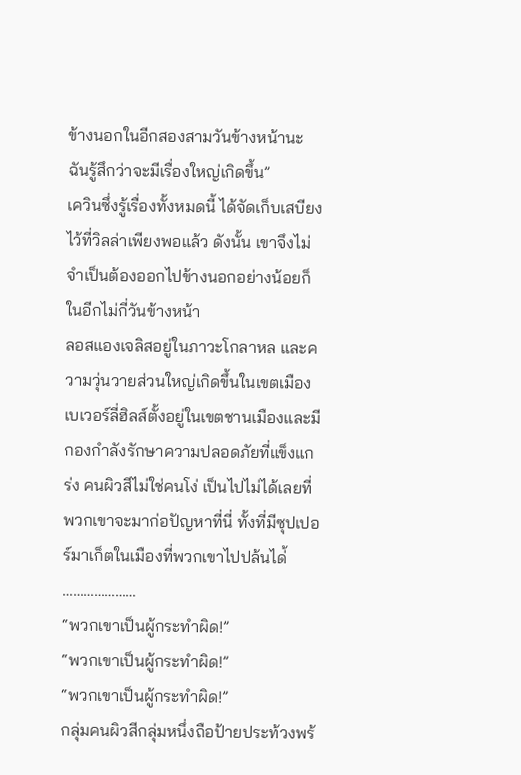ข้างนอกในอีกสองสามวันข้างหน้านะ ฉันรู้สึกว่าจะมีเรื่องใหญ่เกิดขึ้น”
เควินซึ่งรู้เรื่องทั้งหมดนี้ ได้จัดเก็บเสบียงไว้ที่วิลล่าเพียงพอแล้ว ดังนั้น เขาจึงไม่จำเป็นต้องออกไปข้างนอกอย่างน้อยก็ในอีกไม่กี่วันข้างหน้า
ลอสแองเจลิสอยู่ในภาวะโกลาหล และความวุ่นวายส่วนใหญ่เกิดขึ้นในเขตเมือง
เบเวอร์ลี่ฮิลส์ตั้งอยู่ในเขตชานเมืองและมีกองกำลังรักษาความปลอดภัยที่แข็งแกร่ง คนผิวสีไม่ใช่คนโง่ เป็นไปไม่ได้เลยที่พวกเขาจะมาก่อปัญหาที่นี่ ทั้งที่มีซุปเปอร์มาเก็ตในเมืองที่พวกเขาไปปล้นได่้
…………………
“พวกเขาเป็นผู้กระทำผิด!”
“พวกเขาเป็นผู้กระทำผิด!”
“พวกเขาเป็นผู้กระทำผิด!”
กลุ่มคนผิวสีกลุ่มหนึ่งถือป้ายประท้วงพร้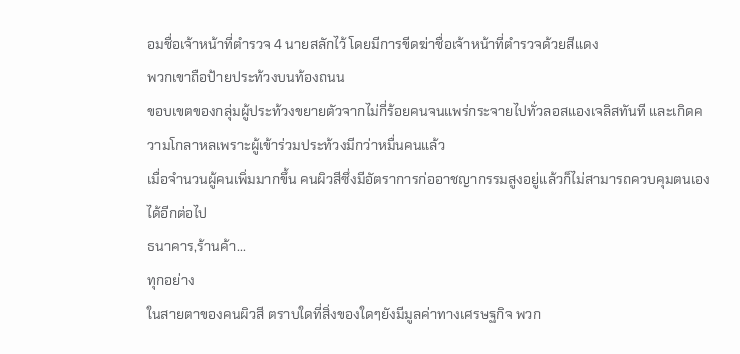อมชื่อเจ้าหน้าที่ตำรวจ 4 นายสลักไว้ โดยมีการขีดฆ่าชื่อเจ้าหน้าที่ตำรวจด้วยสีแดง
พวกเขาถือป้ายประท้วงบนท้องถนน
ขอบเขตของกลุ่มผู้ประท้วงขยายตัวจากไม่กี่ร้อยคนจนแพร่กระจายไปทั่วลอสแองเจลิสทันที และเกิดความโกลาหลเพราะผู้เข้าร่วมประท้วงมีกว่าหมื่นคนแล้ว
เมื่อจำนวนผู้คนเพิ่มมากขึ้น คนผิวสีซึ่งมีอัตราการก่ออาชญากรรมสูงอยู่แล้วก็ไม่สามารถควบคุมตนเองได้อีกต่อไป
ธนาคาร,ร้านค้า...
ทุกอย่าง
ในสายตาของคนผิวสี ตราบใดที่สิ่งของใดๆยังมีมูลค่าทางเศรษฐกิจ พวก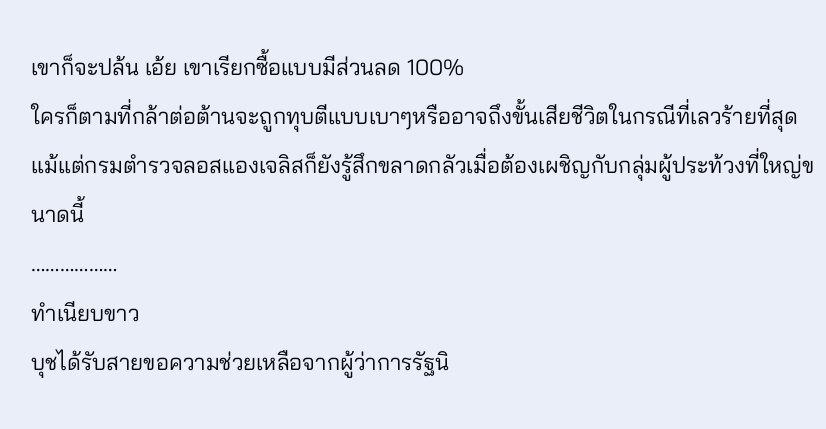เขาก็จะปล้น เอ้ย เขาเรียกซื้อแบบมีส่วนลด 100%
ใครก็ตามที่กล้าต่อต้านจะถูกทุบตีแบบเบาๆหรืออาจถึงขั้นเสียชีวิตในกรณีที่เลวร้ายที่สุด
แม้แต่กรมตำรวจลอสแองเจลิสก็ยังรู้สึกขลาดกลัวเมื่อต้องเผชิญกับกลุ่มผู้ประท้วงที่ใหญ่ขนาดนี้
………………
ทำเนียบขาว
บุชได้รับสายขอความช่วยเหลือจากผู้ว่าการรัฐนิ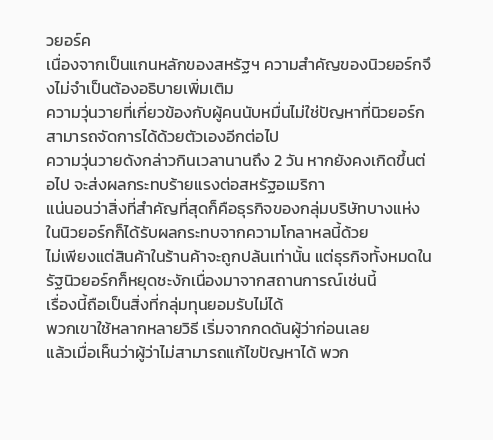วยอร์ค
เนื่องจากเป็นแกนหลักของสหรัฐฯ ความสำคัญของนิวยอร์กจึงไม่จำเป็นต้องอธิบายเพิ่มเติม
ความวุ่นวายที่เกี่ยวข้องกับผู้คนนับหมื่นไม่ใช่ปัญหาที่นิวยอร์กสามารถจัดการได้ด้วยตัวเองอีกต่อไป
ความวุ่นวายดังกล่าวกินเวลานานถึง 2 วัน หากยังคงเกิดขึ้นต่อไป จะส่งผลกระทบร้ายแรงต่อสหรัฐอเมริกา
แน่นอนว่าสิ่งที่สำคัญที่สุดก็คือธุรกิจของกลุ่มบริษัทบางแห่งในนิวยอร์กก็ได้รับผลกระทบจากความโกลาหลนี้ด้วย
ไม่เพียงแต่สินค้าในร้านค้าจะถูกปล้นเท่านั้น แต่ธุรกิจทั้งหมดในรัฐนิวยอร์กก็หยุดชะงักเนื่องมาจากสถานการณ์เช่นนี้
เรื่องนี้ถือเป็นสิ่งที่กลุ่มทุนยอมรับไม่ได้
พวกเขาใช้หลากหลายวิธี เริ่มจากกดดันผู้ว่าก่อนเลย
แล้วเมื่อเห็นว่าผู้ว่าไม่สามารถแก้ไขปัญหาได้ พวก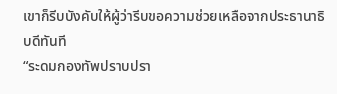เขาก็รีบบังคับให้ผู้ว่ารีบขอความช่วยเหลือจากประธานาธิบดีทันที
“ระดมกองทัพปราบปรา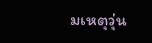มเหตุวุ่น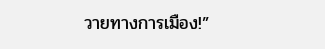วายทางการเมือง!”